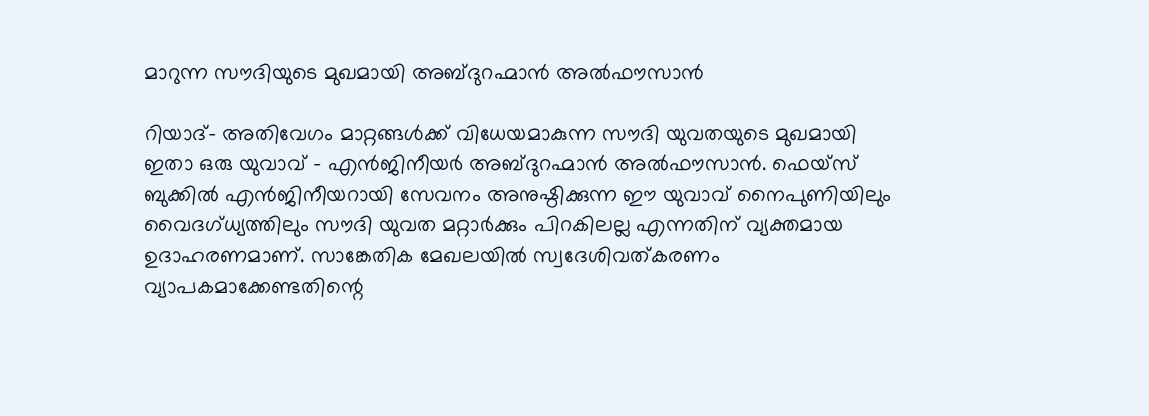മാറുന്ന സൗദിയുടെ മുഖമായി അബ്ദുറഹ്മാൻ അൽഫൗസാൻ

റിയാദ്- അതിവേഗം മാറ്റങ്ങൾക്ക് വിധേയമാകുന്ന സൗദി യുവതയുടെ മുഖമായി ഇതാ ഒരു യുവാവ് - എൻജിനീയർ അബ്ദുറഹ്മാൻ അൽഫൗസാൻ. ഫെയ്‌സ് ബുക്കിൽ എൻജിനീയറായി സേവനം അനുഷ്ഠിക്കുന്ന ഈ യുവാവ് നൈപുണിയിലും വൈദഗ്ധ്യത്തിലും സൗദി യുവത മറ്റാർക്കും പിറകിലല്ല എന്നതിന് വ്യക്തമായ ഉദാഹരണമാണ്. സാങ്കേതിക മേഖലയിൽ സ്വദേശിവത്കരണം വ്യാപകമാക്കേണ്ടതിന്റെ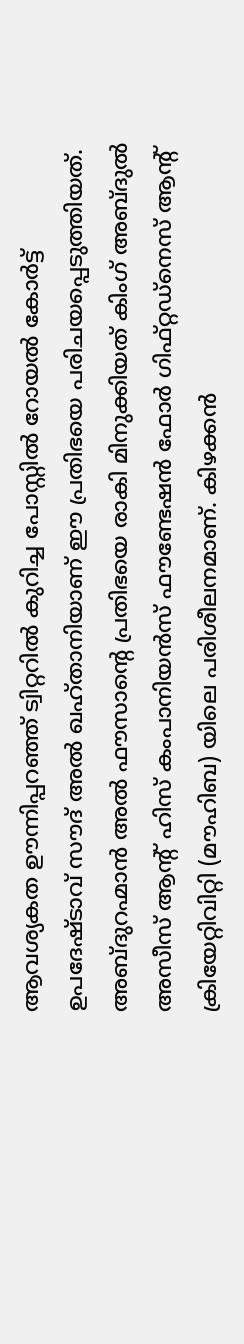ആവശ്യകത ഊന്നിപ്പറഞ്ഞ് ട്വിറ്ററിൽ കുറിച്ച പോസ്റ്റിൽ റോയൽ കോർട്ട് ഉപദേഷ്ടാവ് സൗദ് അൽ ഖഹ്താനിയാണ് ഈ പ്രതിഭയെ പരിചയപ്പെടുത്തിയത്.
അബ്ദുറഹ്മാൻ അൽ ഫൗസാന്റെ പ്രതിഭയെ രാകി മിനുക്കിയത് കിംഗ് അബ്ദുൽ അസീസ് ആന്റ് ഹിസ് കംപാനിയൻസ് ഫൗണ്ടേഷൻ ഫോർ ഗിഫ്റ്റഡ്‌നെസ് ആന്റ് ക്രിയേറ്റിവിറ്റി (മൗഹിബ) യിലെ പരിശീലനമാണ്. കിഴക്കൻ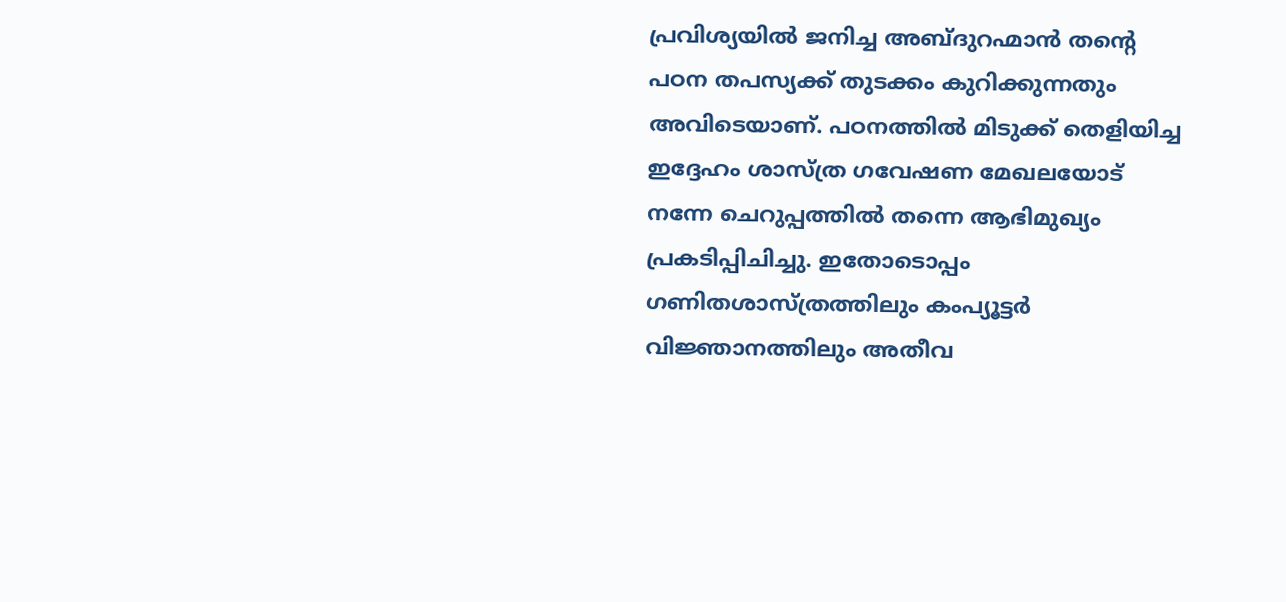പ്രവിശ്യയിൽ ജനിച്ച അബ്ദുറഹ്മാൻ തന്റെ പഠന തപസ്യക്ക് തുടക്കം കുറിക്കുന്നതും അവിടെയാണ്. പഠനത്തിൽ മിടുക്ക് തെളിയിച്ച ഇദ്ദേഹം ശാസ്ത്ര ഗവേഷണ മേഖലയോട് നന്നേ ചെറുപ്പത്തിൽ തന്നെ ആഭിമുഖ്യം പ്രകടിപ്പിചിച്ചു. ഇതോടൊപ്പം ഗണിതശാസ്ത്രത്തിലും കംപ്യൂട്ടർ വിജ്ഞാനത്തിലും അതീവ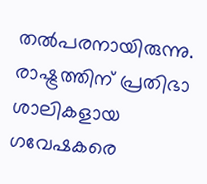തൽപരനായിരുന്നു.
രാഷ്ട്രത്തിന് പ്രതിഭാ ശാലികളായ ഗവേഷകരെ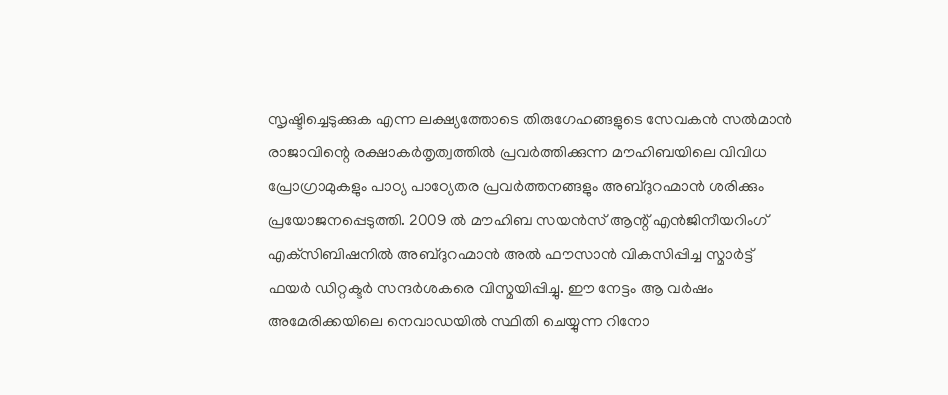സൃഷ്ടിച്ചെടുക്കുക എന്ന ലക്ഷ്യത്തോടെ തിരുഗേഹങ്ങളുടെ സേവകൻ സൽമാൻ രാജാവിന്റെ രക്ഷാകർതൃത്വത്തിൽ പ്രവർത്തിക്കുന്ന മൗഹിബയിലെ വിവിധ പ്രോഗ്രാമുകളും പാഠ്യ പാഠ്യേതര പ്രവർത്തനങ്ങളും അബ്ദുറഹ്മാൻ ശരിക്കും പ്രയോജനപ്പെടുത്തി. 2009 ൽ മൗഹിബ സയൻസ് ആന്റ് എൻജിനീയറിംഗ് എക്‌സിബിഷനിൽ അബ്ദുറഹ്മാൻ അൽ ഫൗസാൻ വികസിപ്പിച്ച സ്മാർട്ട് ഫയർ ഡിറ്റക്ടർ സന്ദർശകരെ വിസ്മയിപ്പിച്ചു. ഈ നേട്ടം ആ വർഷം അമേരിക്കയിലെ നെവാഡയിൽ സ്ഥിതി ചെയ്യുന്ന റിനോ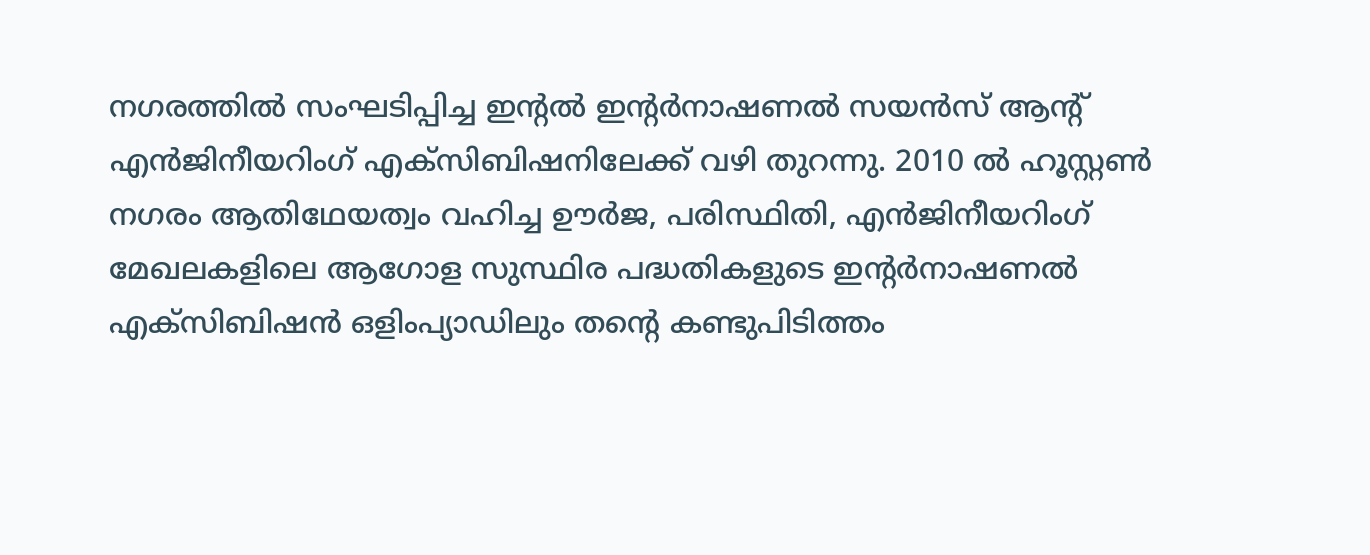നഗരത്തിൽ സംഘടിപ്പിച്ച ഇന്റൽ ഇന്റർനാഷണൽ സയൻസ് ആന്റ് എൻജിനീയറിംഗ് എക്‌സിബിഷനിലേക്ക് വഴി തുറന്നു. 2010 ൽ ഹൂസ്റ്റൺ നഗരം ആതിഥേയത്വം വഹിച്ച ഊർജ, പരിസ്ഥിതി, എൻജിനീയറിംഗ് മേഖലകളിലെ ആഗോള സുസ്ഥിര പദ്ധതികളുടെ ഇന്റർനാഷണൽ എക്‌സിബിഷൻ ഒളിംപ്യാഡിലും തന്റെ കണ്ടുപിടിത്തം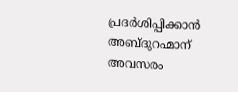പ്രദർശിപ്പിക്കാൻ അബ്ദുറഹ്മാന് അവസരം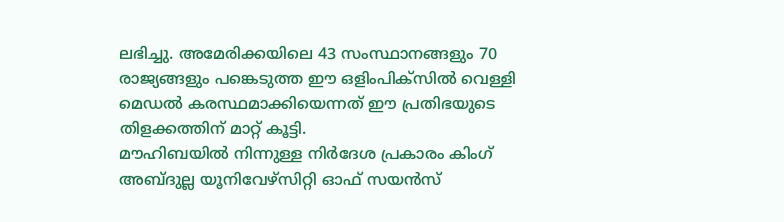ലഭിച്ചു. അമേരിക്കയിലെ 43 സംസ്ഥാനങ്ങളും 70 രാജ്യങ്ങളും പങ്കെടുത്ത ഈ ഒളിംപിക്‌സിൽ വെള്ളി മെഡൽ കരസ്ഥമാക്കിയെന്നത് ഈ പ്രതിഭയുടെ തിളക്കത്തിന് മാറ്റ് കൂട്ടി.
മൗഹിബയിൽ നിന്നുള്ള നിർദേശ പ്രകാരം കിംഗ് അബ്ദുല്ല യൂനിവേഴ്‌സിറ്റി ഓഫ് സയൻസ്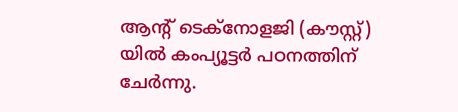ആന്റ് ടെക്‌നോളജി (കൗസ്റ്റ്) യിൽ കംപ്യൂട്ടർ പഠനത്തിന് ചേർന്നു.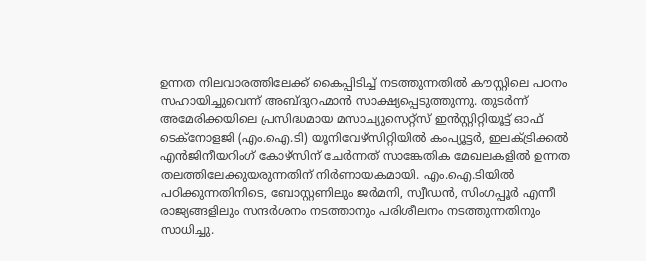ഉന്നത നിലവാരത്തിലേക്ക് കൈപ്പിടിച്ച് നടത്തുന്നതിൽ കൗസ്റ്റിലെ പഠനം സഹായിച്ചുവെന്ന് അബ്ദുറഹ്മാൻ സാക്ഷ്യപ്പെടുത്തുന്നു. തുടർന്ന് അമേരിക്കയിലെ പ്രസിദ്ധമായ മസാച്യുസെറ്റ്‌സ് ഇൻസ്റ്റിറ്റിയൂട്ട് ഓഫ് ടെക്‌നോളജി (എം.ഐ.ടി) യൂനിവേഴ്‌സിറ്റിയിൽ കംപ്യൂട്ടർ, ഇലക്ട്രിക്കൽ എൻജിനീയറിംഗ് കോഴ്‌സിന് ചേർന്നത് സാങ്കേതിക മേഖലകളിൽ ഉന്നത തലത്തിലേക്കുയരുന്നതിന് നിർണായകമായി. എം.ഐ.ടിയിൽ പഠിക്കുന്നതിനിടെ, ബോസ്റ്റണിലും ജർമനി, സ്വീഡൻ, സിംഗപ്പൂർ എന്നീ രാജ്യങ്ങളിലും സന്ദർശനം നടത്താനും പരിശീലനം നടത്തുന്നതിനും സാധിച്ചു.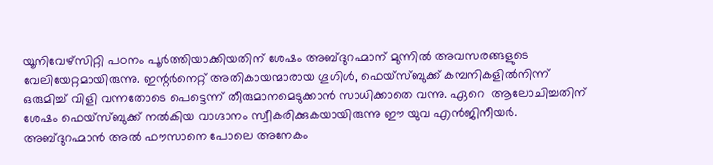യൂനിവേഴ്‌സിറ്റി പഠനം പൂർത്തിയാക്കിയതിന് ശേഷം അബ്ദുറഹ്മാന് മുന്നിൽ അവസരങ്ങളുടെ വേലിയേറ്റമായിരുന്നു. ഇന്റർനെറ്റ് അതികായന്മാരായ ഗൂഗിൾ, ഫെയ്‌സ്ബുക്ക് കമ്പനികളിൽനിന്ന് ഒരുമിച്ച് വിളി വന്നതോടെ പെട്ടെന്ന് തീരുമാനമെടുക്കാൻ സാധിക്കാതെ വന്നു. ഏറെ  ആലോചിച്ചതിന് ശേഷം ഫെയ്‌സ്ബുക്ക് നൽകിയ വാഗ്ദാനം സ്വീകരിക്കുകയായിരുന്നു ഈ യുവ എൻജിനീയർ. അബ്ദുറഹ്മാൻ അൽ ഫൗസാനെ പോലെ അനേകം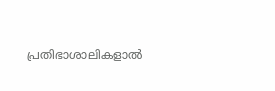പ്രതിഭാശാലികളാൽ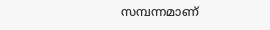സമ്പന്നമാണ്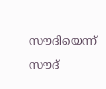സൗദിയെന്ന് സൗദ്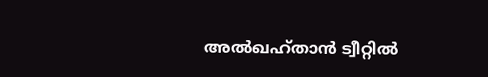അൽഖഹ്താൻ ട്വീറ്റിൽ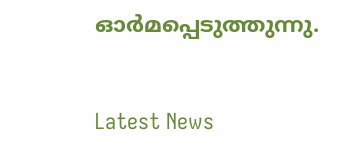ഓർമപ്പെടുത്തുന്നു.


Latest News